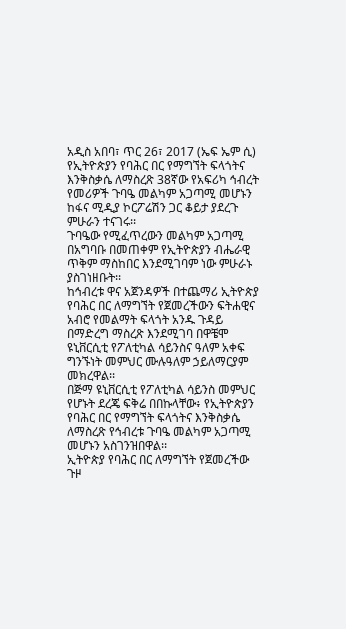አዲስ አበባ፣ ጥር 26፣ 2017 (ኤፍ ኤም ሲ) የኢትዮጵያን የባሕር በር የማግኘት ፍላጎትና እንቅስቃሴ ለማስረጽ 38ኛው የአፍሪካ ኅብረት የመሪዎች ጉባዔ መልካም አጋጣሚ መሆኑን ከፋና ሚዲያ ኮርፖሬሽን ጋር ቆይታ ያደረጉ ምሁራን ተናገሩ፡፡
ጉባዔው የሚፈጥረውን መልካም አጋጣሚ በአግባቡ በመጠቀም የኢትዮጵያን ብሔራዊ ጥቅም ማስከበር እንደሚገባም ነው ምሁራኑ ያስገነዘቡት፡፡
ከኅብረቱ ዋና አጀንዳዎች በተጨማሪ ኢትዮጵያ የባሕር በር ለማግኘት የጀመረችውን ፍትሐዊና አብሮ የመልማት ፍላጎት አንዱ ጉዳይ በማድረግ ማስረጽ እንደሚገባ በዋቼሞ ዩኒቨርሲቲ የፖለቲካል ሳይንስና ዓለም አቀፍ ግንኙነት መምህር ሙሉዓለም ኃይለማርያም መክረዋል፡፡
በጅማ ዩኒቨርሲቲ የፖለቲካል ሳይንስ መምህር የሆኑት ደረጄ ፍቅሬ በበኩላቸው፥ የኢትዮጵያን የባሕር በር የማግኘት ፍላጎትና እንቅስቃሴ ለማስረጽ የኅብረቱ ጉባዔ መልካም አጋጣሚ መሆኑን አስገንዝበዋል፡፡
ኢትዮጵያ የባሕር በር ለማግኘት የጀመረችው ጉዞ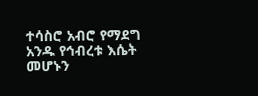ተሳስሮ አብሮ የማደግ አንዱ የኅብረቱ እሴት መሆኑን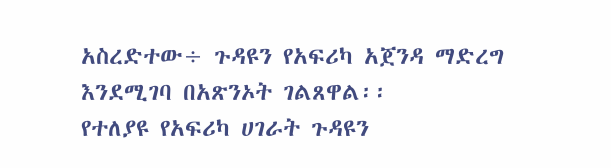አስረድተው÷ ጉዳዩን የአፍሪካ አጀንዳ ማድረግ እንደሚገባ በአጽንኦት ገልጸዋል፡፡
የተለያዩ የአፍሪካ ሀገራት ጉዳዩን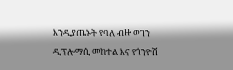እንዲያጤኑት የባለ ብዙ ወገን ዲፕሎማሲ መከተል እና የጎንዮሽ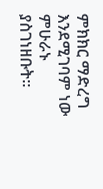ምክክር ማድረግ እንደሚገባም ነው ምሁራኑ ያስገነዘቡት፡፡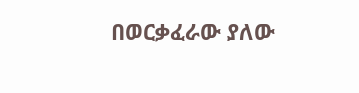በወርቃፈራው ያለው